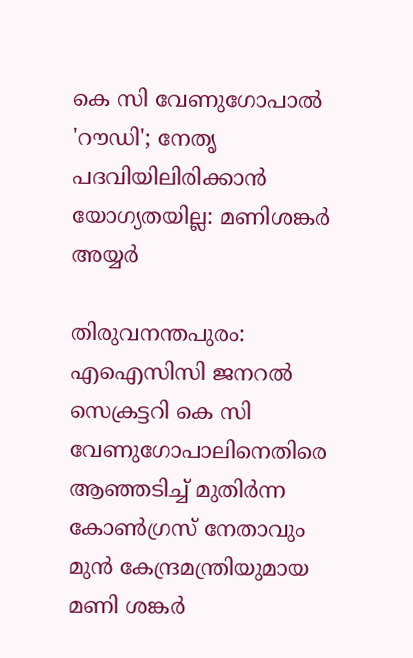കെ സി വേണുഗോപാൽ 'റൗഡി'; നേതൃ പദവിയിലിരിക്കാൻ യോഗ്യതയില്ല: മണിശങ്കർ അയ്യർ

തിരുവനന്തപുരം: എഐസിസി ജനറൽ സെക്രട്ടറി കെ സി വേണുഗോപാലിനെതിരെ ആഞ്ഞടിച്ച് മുതിർന്ന കോൺഗ്രസ് നേതാവും മുൻ കേന്ദ്രമന്ത്രിയുമായ മണി ശങ്കർ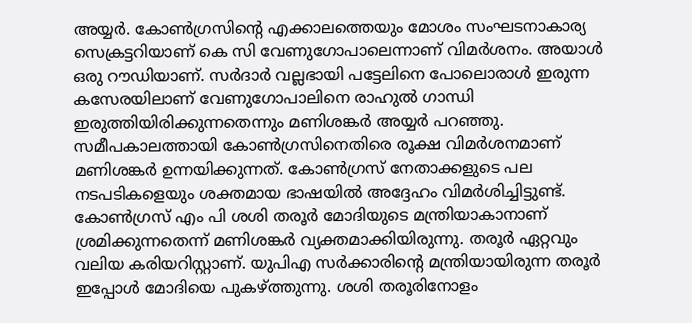അയ്യർ. കോൺഗ്രസിന്റെ എക്കാലത്തെയും മോശം സംഘടനാകാര്യ സെക്രട്ടറിയാണ് കെ സി വേണുഗോപാലെന്നാണ് വിമർശനം. അയാൾ ഒരു റൗഡിയാണ്. സർദാർ വല്ലഭായി പട്ടേലിനെ പോലൊരാൾ ഇരുന്ന കസേരയിലാണ് വേണുഗോപാലിനെ രാഹുൽ ഗാന്ധി ഇരുത്തിയിരിക്കുന്നതെന്നും മണിശങ്കർ അയ്യർ പറഞ്ഞു.
സമീപകാലത്തായി കോൺഗ്രസിനെതിരെ രൂക്ഷ വിമർശനമാണ് മണിശങ്കർ ഉന്നയിക്കുന്നത്. കോൺഗ്രസ് നേതാക്കളുടെ പല നടപടികളെയും ശക്തമായ ഭാഷയിൽ അദ്ദേഹം വിമർശിച്ചിട്ടുണ്ട്. കോൺഗ്രസ് എം പി ശശി തരൂർ മോദിയുടെ മന്ത്രിയാകാനാണ് ശ്രമിക്കുന്നതെന്ന് മണിശങ്കർ വ്യക്തമാക്കിയിരുന്നു. തരൂർ ഏറ്റവും വലിയ കരിയറിസ്റ്റാണ്. യുപിഎ സർക്കാരിന്റെ മന്ത്രിയായിരുന്ന തരൂർ ഇപ്പോൾ മോദിയെ പുകഴ്ത്തുന്നു. ശശി തരൂരിനോളം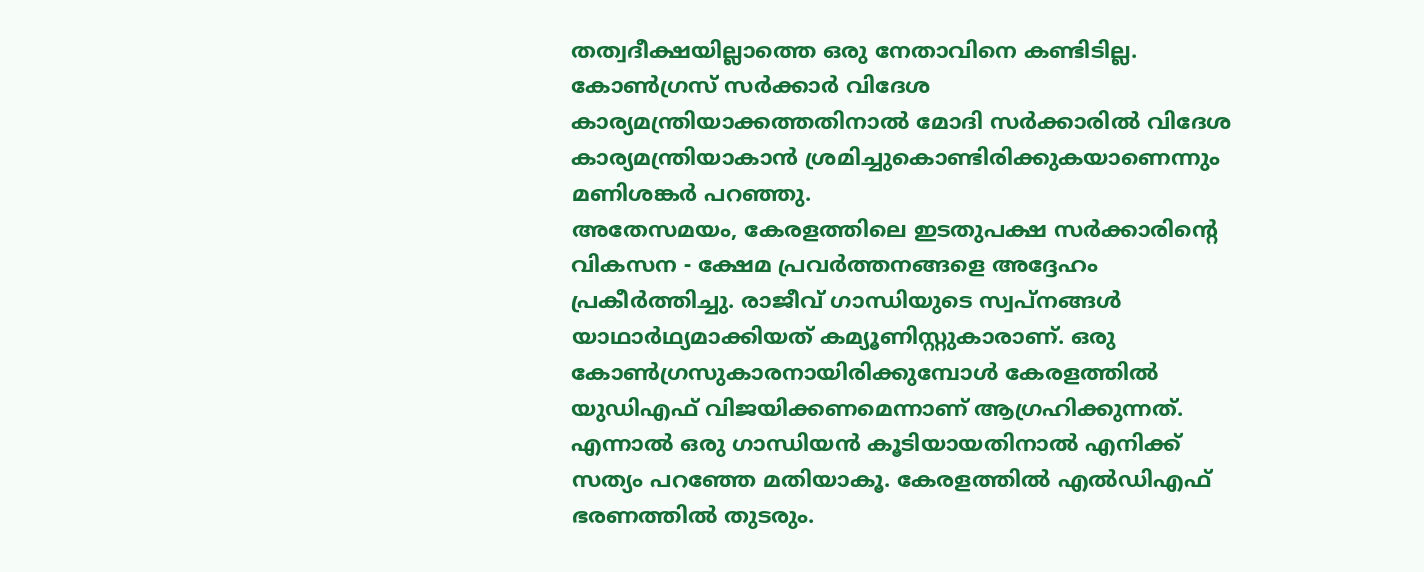തത്വദീക്ഷയില്ലാത്തെ ഒരു നേതാവിനെ കണ്ടിടില്ല. കോൺഗ്രസ് സർക്കാർ വിദേശ കാര്യമന്ത്രിയാക്കത്തതിനാൽ മോദി സർക്കാരിൽ വിദേശ കാര്യമന്ത്രിയാകാൻ ശ്രമിച്ചുകൊണ്ടിരിക്കുകയാണെന്നും മണിശങ്കർ പറഞ്ഞു.
അതേസമയം, കേരളത്തിലെ ഇടതുപക്ഷ സർക്കാരിന്റെ വികസന - ക്ഷേമ പ്രവർത്തനങ്ങളെ അദ്ദേഹം പ്രകീർത്തിച്ചു. രാജീവ് ഗാന്ധിയുടെ സ്വപ്നങ്ങൾ യാഥാർഥ്യമാക്കിയത് കമ്യൂണിസ്റ്റുകാരാണ്. ഒരു കോൺഗ്രസുകാരനായിരിക്കുമ്പോൾ കേരളത്തിൽ യുഡിഎഫ് വിജയിക്കണമെന്നാണ് ആഗ്രഹിക്കുന്നത്. എന്നാൽ ഒരു ഗാന്ധിയൻ കൂടിയായതിനാൽ എനിക്ക് സത്യം പറഞ്ഞേ മതിയാകൂ. കേരളത്തിൽ എൽഡിഎഫ് ഭരണത്തിൽ തുടരും.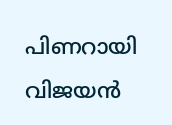പിണറായി വിജയൻ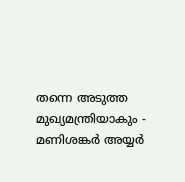തന്നെ അടുത്ത മുഖ്യമന്ത്രിയാകും - മണിശങ്കർ അയ്യർ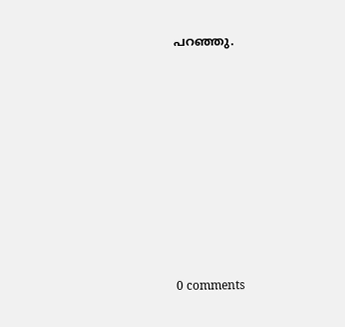പറഞ്ഞു.










0 comments